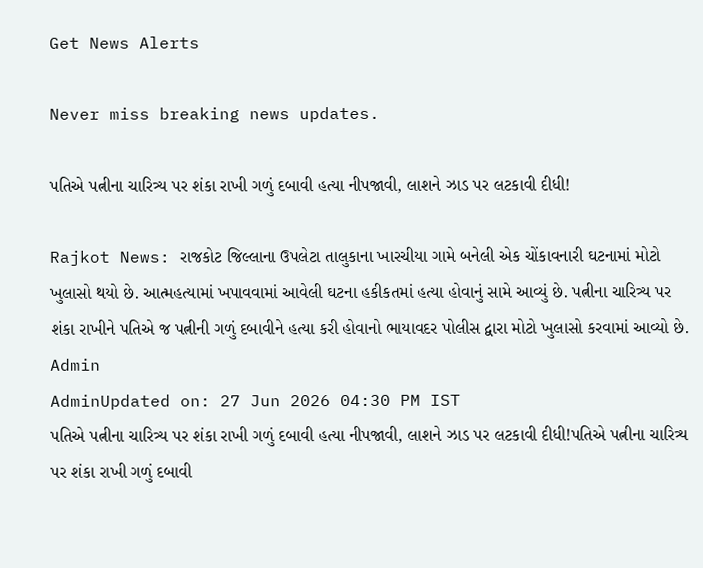Get News Alerts

Never miss breaking news updates.

પતિએ પત્નીના ચારિત્ર્ય પર શંકા રાખી ગળું દબાવી હત્યા નીપજાવી, લાશને ઝાડ પર લટકાવી દીધી!

Rajkot News: રાજકોટ જિલ્લાના ઉપલેટા તાલુકાના ખારચીયા ગામે બનેલી એક ચોંકાવનારી ઘટનામાં મોટો ખુલાસો થયો છે. આત્મહત્યામાં ખપાવવામાં આવેલી ઘટના હકીકતમાં હત્યા હોવાનું સામે આવ્યું છે. પત્નીના ચારિત્ર્ય પર શંકા રાખીને પતિએ જ પત્નીની ગળું દબાવીને હત્યા કરી હોવાનો ભાયાવદર પોલીસ દ્વારા મોટો ખુલાસો કરવામાં આવ્યો છે.
Admin
AdminUpdated on: 27 Jun 2026 04:30 PM IST
પતિએ પત્નીના ચારિત્ર્ય પર શંકા રાખી ગળું દબાવી હત્યા નીપજાવી, લાશને ઝાડ પર લટકાવી દીધી!પતિએ પત્નીના ચારિત્ર્ય પર શંકા રાખી ગળું દબાવી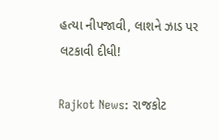હત્યા નીપજાવી, લાશને ઝાડ પર લટકાવી દીધી!

Rajkot News: રાજકોટ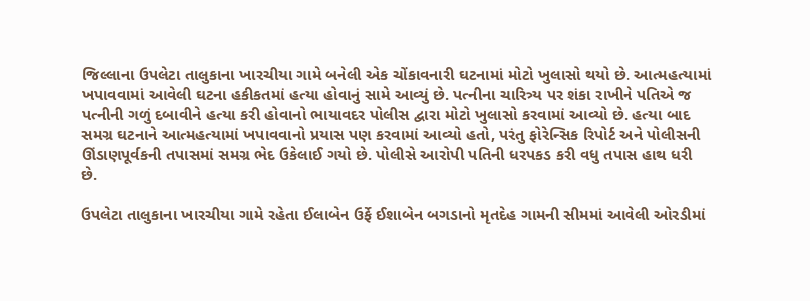જિલ્લાના ઉપલેટા તાલુકાના ખારચીયા ગામે બનેલી એક ચોંકાવનારી ઘટનામાં મોટો ખુલાસો થયો છે. આત્મહત્યામાં ખપાવવામાં આવેલી ઘટના હકીકતમાં હત્યા હોવાનું સામે આવ્યું છે. પત્નીના ચારિત્ર્ય પર શંકા રાખીને પતિએ જ પત્નીની ગળું દબાવીને હત્યા કરી હોવાનો ભાયાવદર પોલીસ દ્વારા મોટો ખુલાસો કરવામાં આવ્યો છે. હત્યા બાદ સમગ્ર ઘટનાને આત્મહત્યામાં ખપાવવાનો પ્રયાસ પણ કરવામાં આવ્યો હતો, પરંતુ ફોરેન્સિક રિપોર્ટ અને પોલીસની ઊંડાણપૂર્વકની તપાસમાં સમગ્ર ભેદ ઉકેલાઈ ગયો છે. પોલીસે આરોપી પતિની ધરપકડ કરી વધુ તપાસ હાથ ધરી છે.

ઉપલેટા તાલુકાના ખારચીયા ગામે રહેતા ઈલાબેન ઉર્ફે ઈશાબેન બગડાનો મૃતદેહ ગામની સીમમાં આવેલી ઓરડીમાં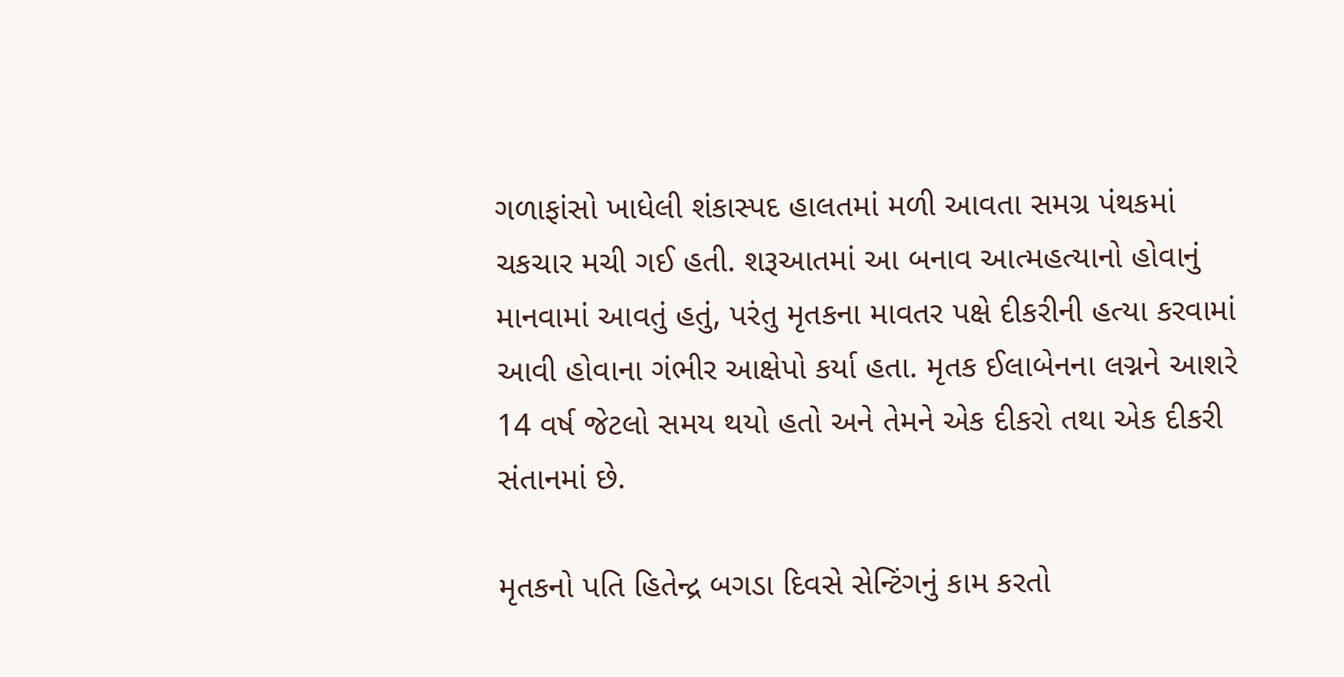ગળાફાંસો ખાધેલી શંકાસ્પદ હાલતમાં મળી આવતા સમગ્ર પંથકમાં ચકચાર મચી ગઈ હતી. શરૂઆતમાં આ બનાવ આત્મહત્યાનો હોવાનું માનવામાં આવતું હતું, પરંતુ મૃતકના માવતર પક્ષે દીકરીની હત્યા કરવામાં આવી હોવાના ગંભીર આક્ષેપો કર્યા હતા. મૃતક ઈલાબેનના લગ્નને આશરે 14 વર્ષ જેટલો સમય થયો હતો અને તેમને એક દીકરો તથા એક દીકરી સંતાનમાં છે.

મૃતકનો પતિ હિતેન્દ્ર બગડા દિવસે સેન્ટિંગનું કામ કરતો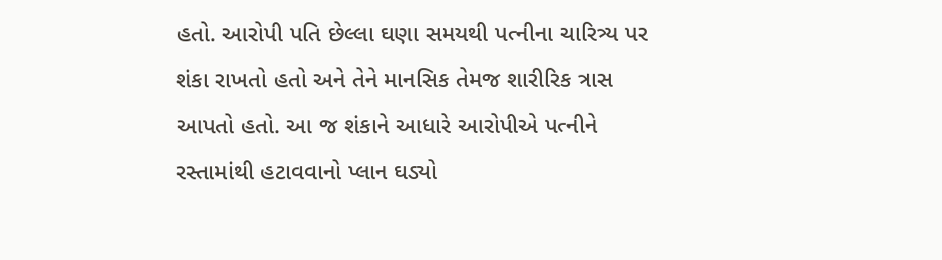હતો. આરોપી પતિ છેલ્લા ઘણા સમયથી પત્નીના ચારિત્ર્ય પર શંકા રાખતો હતો અને તેને માનસિક તેમજ શારીરિક ત્રાસ આપતો હતો. આ જ શંકાને આધારે આરોપીએ પત્નીને રસ્તામાંથી હટાવવાનો પ્લાન ઘડ્યો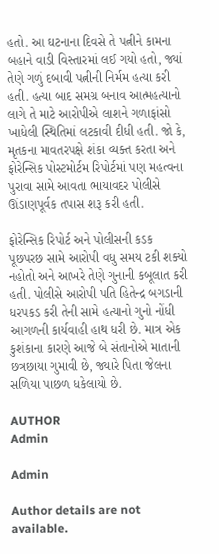હતો. આ ઘટનાના દિવસે તે પત્નીને કામના બહાને વાડી વિસ્તારમાં લઈ ગયો હતો, જ્યાં તેણે ગળું દબાવી પત્નીની નિર્મમ હત્યા કરી હતી. હત્યા બાદ સમગ્ર બનાવ આત્મહત્યાનો લાગે તે માટે આરોપીએ લાશને ગળાફાંસો ખાધેલી સ્થિતિમાં લટકાવી દીધી હતી. જો કે, મૃતકના માવતરપક્ષે શંકા વ્યક્ત કરતા અને ફોરેન્સિક પોસ્ટમોર્ટમ રિપોર્ટમાં પણ મહત્વના પુરાવા સામે આવતા ભાયાવદર પોલીસે ઊંડાણપૂર્વક તપાસ શરૂ કરી હતી.

ફોરેન્સિક રિપોર્ટ અને પોલીસની કડક પૂછપરછ સામે આરોપી વધુ સમય ટકી શક્યો નહોતો અને આખરે તેણે ગુનાની કબૂલાત કરી હતી. પોલીસે આરોપી પતિ હિતેન્દ્ર બગડાની ધરપકડ કરી તેની સામે હત્યાનો ગુનો નોંધી આગળની કાર્યવાહી હાથ ધરી છે. માત્ર એક કુશંકાના કારણે આજે બે સંતાનોએ માતાની છત્રછાયા ગુમાવી છે, જ્યારે પિતા જેલના સળિયા પાછળ ધકેલાયો છે.

AUTHOR
Admin

Admin

Author details are not available.